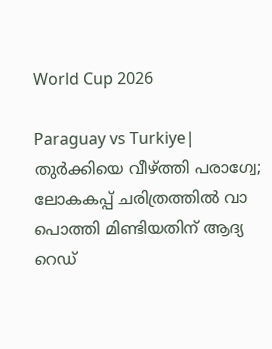World Cup 2026

Paraguay vs Turkiye| തുര്‍ക്കിയെ വീഴ്ത്തി പരാഗ്വേ; ലോകകപ്പ് ചരിത്രത്തിൽ വാ പൊത്തി മിണ്ടിയതിന് ആദ്യ റെഡ്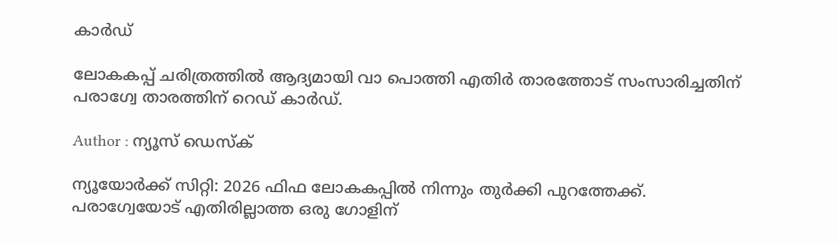കാർഡ്

ലോകകപ്പ് ചരിത്രത്തിൽ ആദ്യമായി വാ പൊത്തി എതിർ താരത്തോട് സംസാരിച്ചതിന് പരാഗ്വേ താരത്തിന് റെഡ് കാർഡ്.

Author : ന്യൂസ് ഡെസ്ക്

ന്യൂയോർക്ക് സിറ്റി: 2026 ഫിഫ ലോകകപ്പില്‍ നിന്നും തുർക്കി പുറത്തേക്ക്. പരാഗ്വേയോട് എതിരില്ലാത്ത ഒരു ഗോളിന്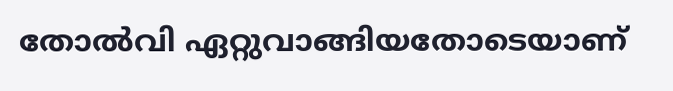തോൽവി ഏറ്റുവാങ്ങിയതോടെയാണ്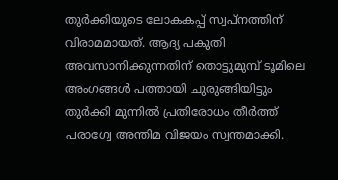തുർക്കിയുടെ ലോകകപ്പ് സ്വപ്നത്തിന് വിരാമമായത്. ആദ്യ പകുതി അവസാനിക്കുന്നതിന് തൊട്ടുമുമ്പ് ടൂമിലെ അംഗങ്ങൾ പത്തായി ചുരുങ്ങിയിട്ടും തുർക്കി മുന്നിൽ പ്രതിരോധം തീർത്ത് പരാഗ്വേ അന്തിമ വിജയം സ്വന്തമാക്കി.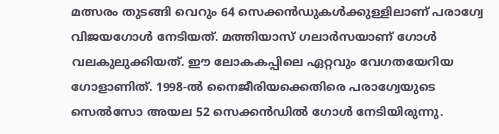മത്സരം തുടങ്ങി വെറും 64 സെക്കന്‍ഡുകള്‍ക്കുള്ളിലാണ് പരാഗ്വേ വിജയഗോൾ നേടിയത്. മത്തിയാസ് ഗലാര്‍സയാണ് ഗോൾ വലകുലുക്കിയത്. ഈ ലോകകപ്പിലെ ഏറ്റവും വേഗതയേറിയ ഗോളാണിത്. 1998-ൽ നൈജീരിയക്കെതിരെ പരാഗ്വേയുടെ സെൽസോ അയല 52 സെക്കൻഡിൽ ഗോൾ നേടിയിരുന്നു.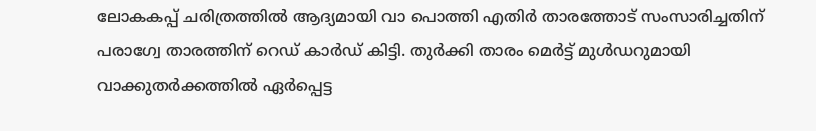ലോകകപ്പ് ചരിത്രത്തിൽ ആദ്യമായി വാ പൊത്തി എതിർ താരത്തോട് സംസാരിച്ചതിന് പരാഗ്വേ താരത്തിന് റെഡ് കാർഡ് കിട്ടി. തുർക്കി താരം മെർട്ട് മുൾഡറുമായി വാക്കുതർക്കത്തിൽ ഏർപ്പെട്ട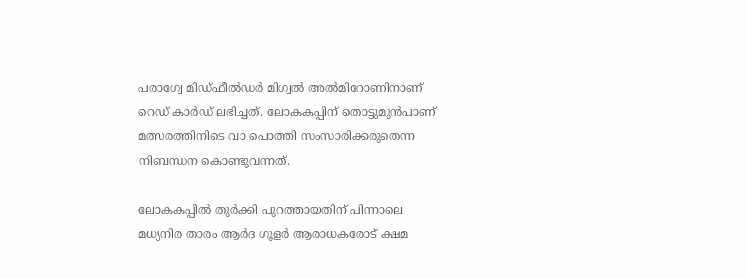പരാഗ്വേ മിഡ്ഫീൽഡർ മിഗ്വൽ അൽമിറോണിനാണ് റെഡ് കാർഡ് ലഭിച്ചത്. ലോകകപ്പിന് തൊട്ടുമുൻപാണ് മത്സരത്തിനിടെ വാ പൊത്തി സംസാരിക്കരുതെന്ന നിബന്ധന കൊണ്ടുവന്നത്.

ലോകകപ്പിൽ തുർക്കി പുറത്തായതിന് പിന്നാലെ മധ്യനിര താരം ആർദ ഗൂളർ ആരാധകരോട് ക്ഷമ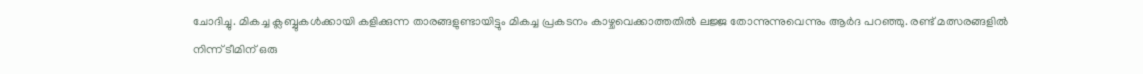ചോദിച്ചു. മികച്ച ക്ലബ്ബുകൾക്കായി കളിക്കുന്ന താരങ്ങളുണ്ടായിട്ടും മികച്ച പ്രകടനം കാഴ്ചവെക്കാത്തതിൽ ലജ്ജ തോന്നുന്നുവെന്നും ആർദ പറഞ്ഞു. രണ്ട് മത്സരങ്ങളിൽ നിന്ന് ടീമിന് ഒരു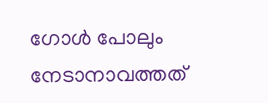ഗോൾ പോലും നേടാനാവത്തത്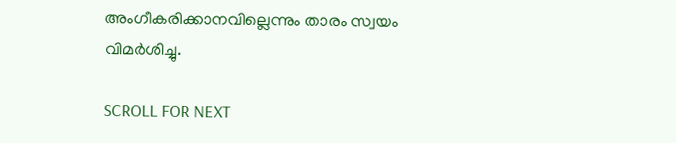അംഗീകരിക്കാനവില്ലെന്നും താരം സ്വയം വിമർശിച്ചു.

SCROLL FOR NEXT